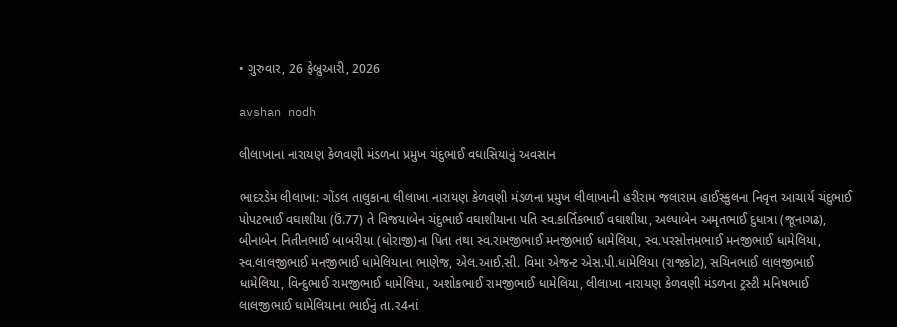• ગુરુવાર, 26 ફેબ્રુઆરી, 2026

avshan nodh

લીલાખાના નારાયણ કેળવણી મંડળના પ્રમુખ ચંદુભાઈ વઘાસિયાનું અવસાન

ભાદરડેમ લીલાખા: ગોંડલ તાલુકાના લીલાખા નારાયણ કેળવણી મંડળના પ્રમુખ લીલાખાની હરીરામ જલારામ હાઈસ્કુલના નિવૃત્ત આચાર્ય ચંદુભાઈ પોપટભાઈ વઘાશીયા (ઉં.77) તે વિજયાબેન ચંદુભાઈ વઘાશીયાના પતિ સ્વ.કાર્તિકભાઈ વઘાશીયા, અલ્પાબેન અમૃતભાઈ દુધાત્રા (જૂનાગઢ), બીનાબેન નિતીનભાઈ બાબરીયા (ધોરાજી)ના પિતા તથા સ્વ.રામજીભાઈ મનજીભાઈ ધામેલિયા, સ્વ.પરસોત્તમભાઈ મનજીભાઈ ધામેલિયા, સ્વ.લાલજીભાઈ મનજીભાઈ ધામેલિયાના ભાણેજ, એલ.આઈ.સી. વિમા એજન્ટ એસ.પી.ધામેલિયા (રાજકોટ), સચિનભાઈ લાલજીભાઈ ધામેલિયા, વિન્દુભાઈ રામજીભાઈ ધામેલિયા, અશોકભાઈ રામજીભાઈ ધામેલિયા, લીલાખા નારાયણ કેળવણી મંડળના ટ્રસ્ટી મનિષભાઈ લાલજીભાઈ ધામેલિયાના ભાઈનું તા.ર4નાં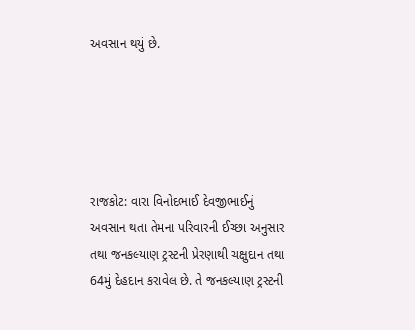અવસાન થયું છે.





રાજકોટ: વારા વિનોદભાઈ દેવજીભાઈનું અવસાન થતા તેમના પરિવારની ઈચ્છા અનુસાર તથા જનકલ્યાણ ટ્રસ્ટની પ્રેરણાથી ચક્ષુદાન તથા 64મું દેહદાન કરાવેલ છે. તે જનકલ્યાણ ટ્રસ્ટની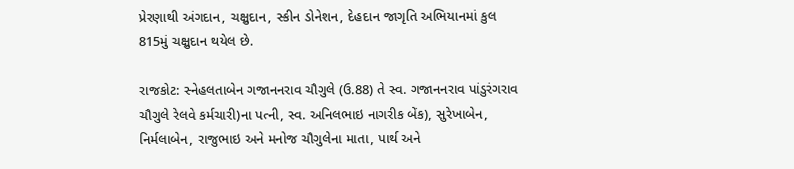પ્રેરણાથી અંગદાન, ચક્ષુદાન, સ્કીન ડોનેશન, દેહદાન જાગૃતિ અભિયાનમાં કુલ 815મું ચક્ષુદાન થયેલ છે.

રાજકોટ: સ્નેહલતાબેન ગજાનનરાવ ચૌગુલે (ઉ.88) તે સ્વ. ગજાનનરાવ પાંડુરંગરાવ ચૌગુલે રેલવે કર્મચારી)ના પત્ની, સ્વ. અનિલભાઇ નાગરીક બેંક), સુરેખાબેન, નિર્મલાબેન, રાજુભાઇ અને મનોજ ચૌગુલેના માતા, પાર્થ અને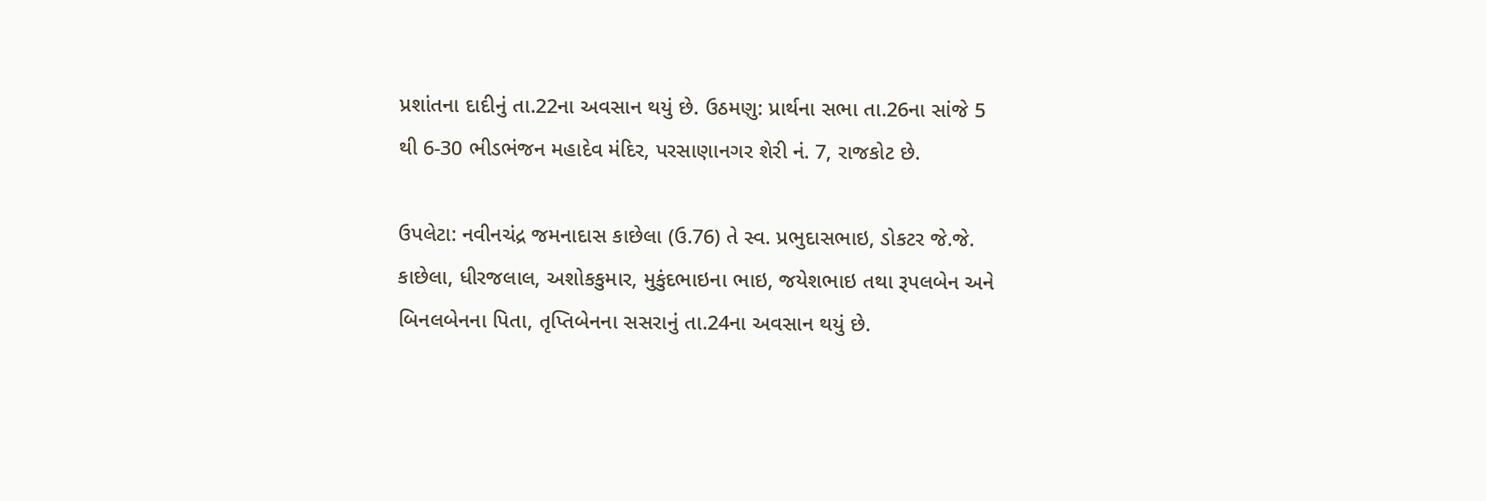પ્રશાંતના દાદીનું તા.22ના અવસાન થયું છે. ઉઠમણુ: પ્રાર્થના સભા તા.26ના સાંજે 5 થી 6-30 ભીડભંજન મહાદેવ મંદિર, પરસાણાનગર શેરી નં. 7, રાજકોટ છે.

ઉપલેટા: નવીનચંદ્ર જમનાદાસ કાછેલા (ઉ.76) તે સ્વ. પ્રભુદાસભાઇ, ડોકટર જે.જે. કાછેલા, ધીરજલાલ, અશોકકુમાર, મુકુંદભાઇના ભાઇ, જયેશભાઇ તથા રૂપલબેન અને બિનલબેનના પિતા, તૃપ્તિબેનના સસરાનું તા.24ના અવસાન થયું છે.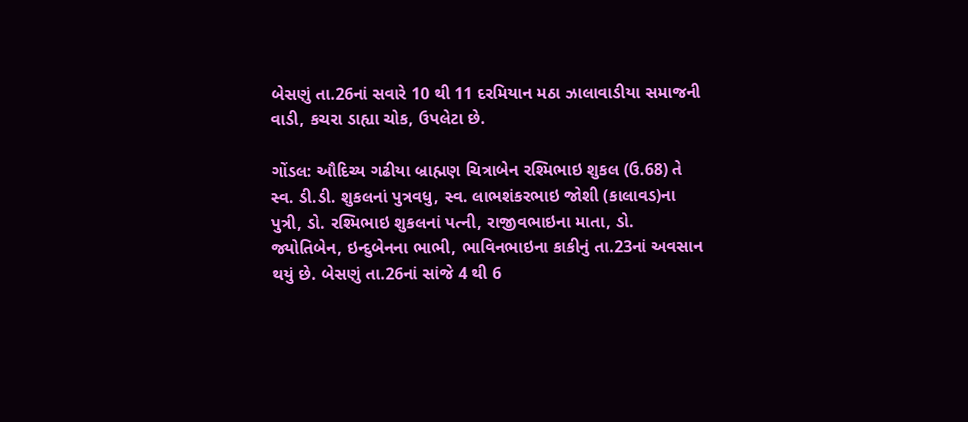બેસણું તા.26નાં સવારે 10 થી 11 દરમિયાન મઠા ઝાલાવાડીયા સમાજની વાડી, કચરા ડાહ્યા ચોક, ઉપલેટા છે.

ગોંડલ: ઔદિચ્ય ગઢીયા બ્રાહ્મણ ચિત્રાબેન રશ્મિભાઇ શુકલ (ઉ.68) તે સ્વ. ડી.ડી. શુકલનાં પુત્રવધુ, સ્વ. લાભશંકરભાઇ જોશી (કાલાવડ)ના પુત્રી, ડો. રશ્મિભાઇ શુકલનાં પત્ની, રાજીવભાઇના માતા, ડો. જ્યોતિબેન, ઇન્દુબેનના ભાભી, ભાવિનભાઇના કાકીનું તા.23નાં અવસાન થયું છે. બેસણું તા.26નાં સાંજે 4 થી 6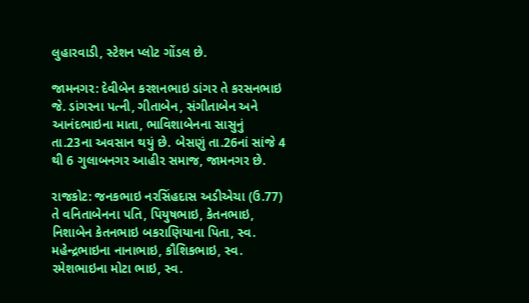લુહારવાડી, સ્ટેશન પ્લોટ ગોંડલ છે.

જામનગર: દેવીબેન કરશનભાઇ ડાંગર તે કરસનભાઇ જે. ડાંગરના પત્ની, ગીતાબેન, સંગીતાબેન અને આનંદભાઇના માતા, ભાવિશાબેનના સાસુનું તા.23ના અવસાન થયું છે. બેસણું તા.26નાં સાંજે 4 થી 6 ગુલાબનગર આહીર સમાજ, જામનગર છે.

રાજકોટ: જનકભાઇ નરસિંહદાસ અડીએચા (ઉ.77) તે વનિતાબેનના પતિ, પિયુષભાઇ, કેતનભાઇ, નિશાબેન કેતનભાઇ બકરાણિયાના પિતા, સ્વ. મહેન્દ્રભાઇના નાનાભાઇ, કૌશિકભાઇ, સ્વ. રમેશભાઇના મોટા ભાઇ, સ્વ.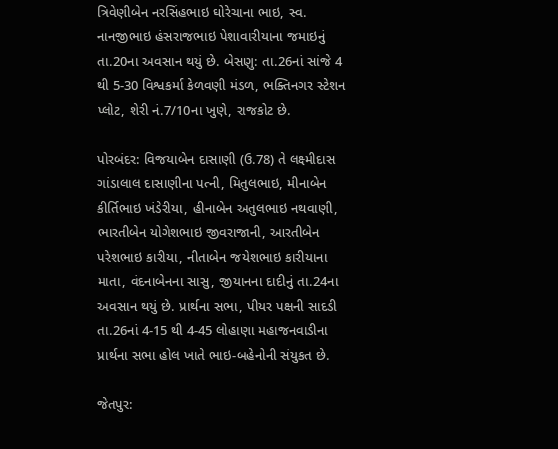ત્રિવેણીબેન નરસિંહભાઇ ઘોરેચાના ભાઇ, સ્વ. નાનજીભાઇ હંસરાજભાઇ પેશાવારીયાના જમાઇનું તા.20ના અવસાન થયું છે. બેસણુ: તા.26નાં સાંજે 4 થી 5-30 વિશ્વકર્મા કેળવણી મંડળ, ભક્તિનગર સ્ટેશન પ્લોટ, શેરી નં.7/10ના ખુણે, રાજકોટ છે.

પોરબંદર: વિજયાબેન દાસાણી (ઉ.78) તે લક્ષ્મીદાસ ગાંડાલાલ દાસાણીના પત્ની, મિતુલભાઇ, મીનાબેન કીર્તિભાઇ ખંડેરીયા, હીનાબેન અતુલભાઇ નથવાણી, ભારતીબેન યોગેશભાઇ જીવરાજાની, આરતીબેન પરેશભાઇ કારીયા, નીતાબેન જયેશભાઇ કારીયાના માતા, વંદનાબેનના સાસુ, જીયાનના દાદીનું તા.24ના અવસાન થયું છે. પ્રાર્થના સભા, પીયર પક્ષની સાદડી તા.26નાં 4-15 થી 4-45 લોહાણા મહાજનવાડીના પ્રાર્થના સભા હોલ ખાતે ભાઇ-બહેનોની સંયુકત છે.

જેતપુર: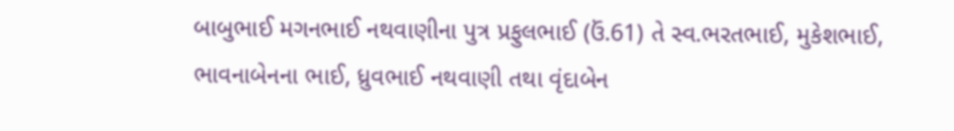બાબુભાઈ મગનભાઈ નથવાણીના પુત્ર પ્રફુલભાઈ (ઉં.61) તે સ્વ.ભરતભાઈ, મુકેશભાઈ, ભાવનાબેનના ભાઈ, ધ્રુવભાઈ નથવાણી તથા વૃંદાબેન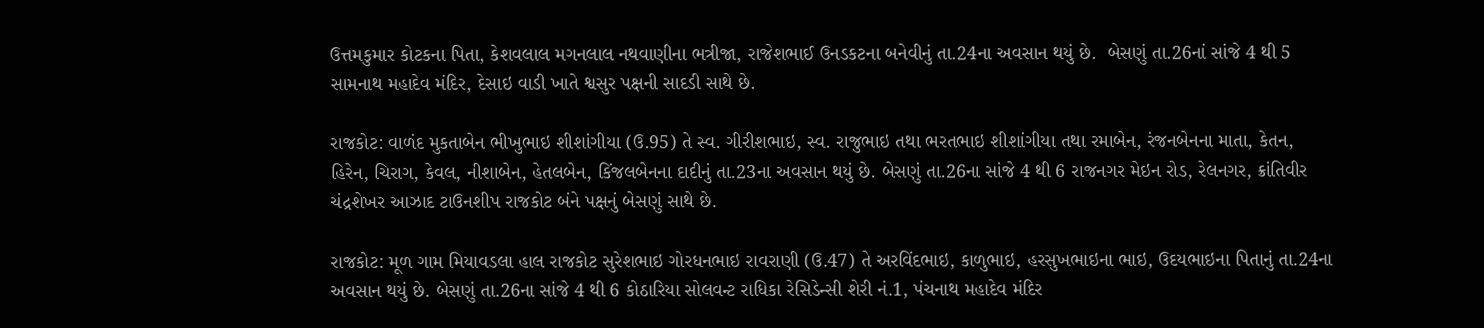ઉત્તમકુમાર કોટકના પિતા, કેશવલાલ મગનલાલ નથવાણીના ભત્રીજા, રાજેશભાઈ ઉનડકટના બનેવીનું તા.24ના અવસાન થયું છે.  બેસણું તા.26નાં સાંજે 4 થી 5 સામનાથ મહાદેવ મંદિર, દેસાઇ વાડી ખાતે શ્વસુર પક્ષની સાદડી સાથે છે.

રાજકોટ: વાળંદ મુકતાબેન ભીખુભાઇ શીશાંગીયા (ઉ.95) તે સ્વ. ગીરીશભાઇ, સ્વ. રાજુભાઇ તથા ભરતભાઇ શીશાંગીયા તથા રમાબેન, રંજનબેનના માતા, કેતન, હિરેન, ચિરાગ, કેવલ, નીશાબેન, હેતલબેન, કિંજલબેનના દાદીનું તા.23ના અવસાન થયું છે. બેસણું તા.26ના સાંજે 4 થી 6 રાજનગર મેઇન રોડ, રેલનગર, ક્રાંતિવીર ચંદ્રશેખર આઝાદ ટાઉનશીપ રાજકોટ બંને પક્ષનું બેસણું સાથે છે.

રાજકોટ: મૂળ ગામ મિયાવડલા હાલ રાજકોટ સુરેશભાઇ ગોરધનભાઇ રાવરાણી (ઉ.47) તે અરવિંદભાઇ, કાળુભાઇ, હરસુખભાઇના ભાઇ, ઉદયભાઇના પિતાનું તા.24ના અવસાન થયું છે. બેસણું તા.26ના સાંજે 4 થી 6 કોઠારિયા સોલવન્ટ રાધિકા રેસિડેન્સી શેરી નં.1, પંચનાથ મહાદેવ મંદિર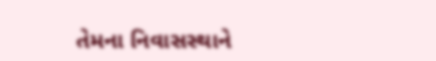તેમના નિવાસસ્થાને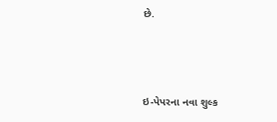છે.



ઇ-પેપરના નવા શુલ્ક